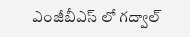ఎంజీబీఎస్ లో గద్వాల్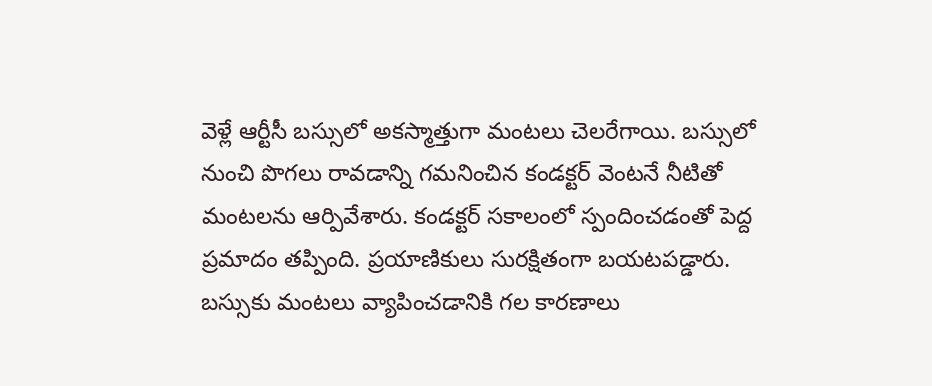వెళ్లే ఆర్టీసీ బస్సులో అకస్మాత్తుగా మంటలు చెలరేగాయి. బస్సులో నుంచి పొగలు రావడాన్ని గమనించిన కండక్టర్ వెంటనే నీటితో మంటలను ఆర్పివేశారు. కండక్టర్ సకాలంలో స్పందించడంతో పెద్ద ప్రమాదం తప్పింది. ప్రయాణికులు సురక్షితంగా బయటపడ్డారు. బస్సుకు మంటలు వ్యాపించడానికి గల కారణాలు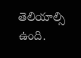తెలియాల్సి ఉంది.